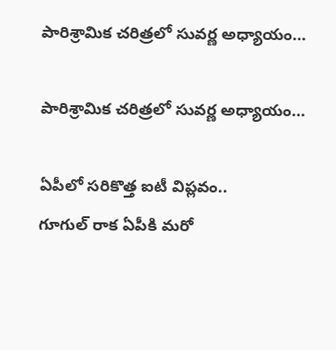పారిశ్రామిక చరిత్రలో సువర్ణ అధ్యాయం…

పారిశ్రామిక చరిత్రలో సువర్ణ అధ్యాయం…

ఏపీలో సరికొత్త ఐటీ విప్లవం..
గూగుల్ రాక ఏపీకి మరో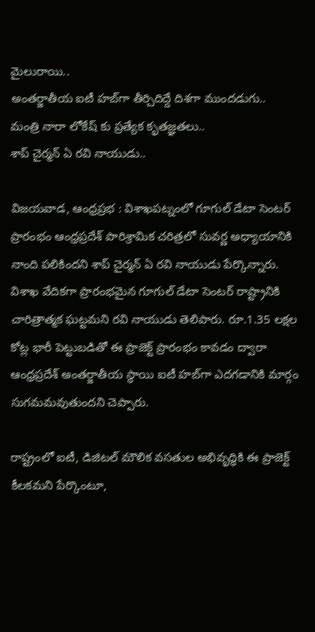మైలురాయి..
అంతర్జాతీయ ఐటీ హబ్‌గా తీర్చిదిద్దే దిశగా ముందడుగు..
మంత్రి నారా లోకేష్ కు ప్రత్యేక కృతజ్ఞతలు..
శాప్ చైర్మన్ ఏ రవి నాయుడు..

విజయవాడ, ఆంధ్రప్రభ : విశాఖపట్నంలో గూగుల్ డేటా సెంటర్ ప్రారంభం ఆంధ్రప్రదేశ్ పారిశ్రామిక చరిత్రలో సువర్ణ అధ్యాయానికి నాంది పలికిందని శాప్ చైర్మన్ ఏ రవి నాయుడు పేర్కొన్నారు. విశాఖ వేదికగా ప్రారంభమైన గూగుల్ డేటా సెంటర్ రాష్ట్రానికి చారిత్రాత్మక ఘట్టమని రవి నాయుడు తెలిపారు. రూ.1.35 లక్షల కోట్ల భారీ పెట్టుబడితో ఈ ప్రాజెక్ట్ ప్రారంభం కావడం ద్వారా ఆంధ్రప్రదేశ్ అంతర్జాతీయ స్థాయి ఐటీ హబ్‌గా ఎదగడానికి మార్గం సుగమమవుతుందని చెప్పారు.

రాష్ట్రంలో ఐటీ, డిజిటల్ మౌలిక వసతుల అభివృద్ధికి ఈ ప్రాజెక్ట్ కీలకమని పేర్కొంటూ,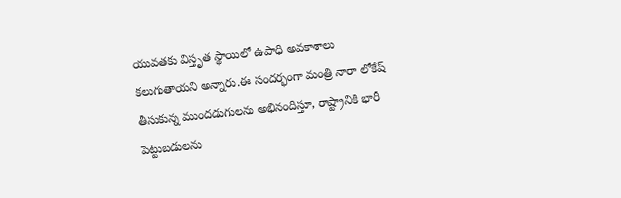యువతకు విస్తృత స్థాయిలో ఉపాధి అవకాశాలు కలుగుతాయని అన్నారు.ఈ సందర్భంగా మంత్రి నారా లోకేష్ తీసుకున్న ముందడుగులను అభినందిస్తూ, రాష్ట్రానికి భారీ పెట్టుబడులను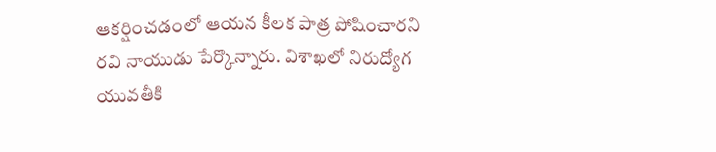ఆకర్షించడంలో ఆయన కీలక పాత్ర పోషించారని రవి నాయుడు పేర్కొన్నారు. విశాఖలో నిరుద్యోగ యువతీకి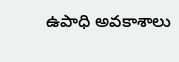ఉపాధి అవకాశాలు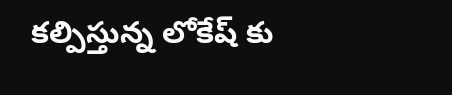కల్పిస్తున్న లోకేష్ కు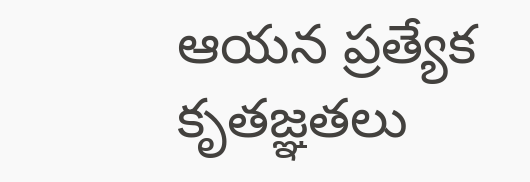ఆయన ప్రత్యేక కృతజ్ఞతలు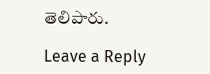తెలిపారు.

Leave a Reply